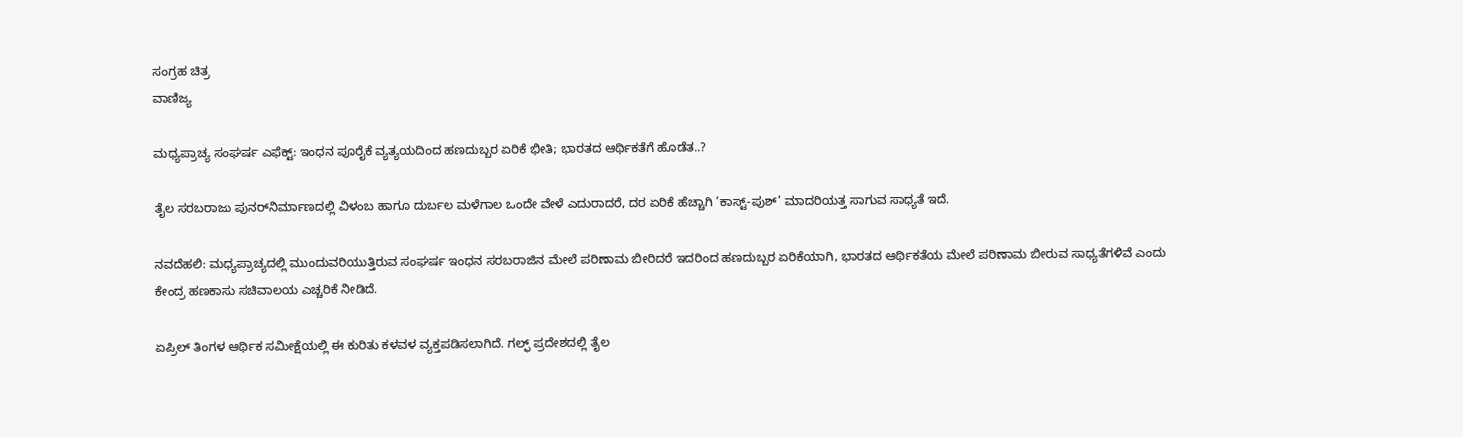ಸಂಗ್ರಹ ಚಿತ್ರ
ವಾಣಿಜ್ಯ

ಮಧ್ಯಪ್ರಾಚ್ಯ ಸಂಘರ್ಷ ಎಫೆಕ್ಟ್: ಇಂಧನ ಪೂರೈಕೆ ವ್ಯತ್ಯಯದಿಂದ ಹಣದುಬ್ಬರ ಏರಿಕೆ ಭೀತಿ; ಭಾರತದ ಆರ್ಥಿಕತೆಗೆ ಹೊಡೆತ..?

ತೈಲ ಸರಬರಾಜು ಪುನರ್‌ನಿರ್ಮಾಣದಲ್ಲಿ ವಿಳಂಬ ಹಾಗೂ ದುರ್ಬಲ ಮಳೆಗಾಲ ಒಂದೇ ವೇಳೆ ಎದುರಾದರೆ, ದರ ಏರಿಕೆ ಹೆಚ್ಚಾಗಿ ‘ಕಾಸ್ಟ್-ಪುಶ್’ ಮಾದರಿಯತ್ತ ಸಾಗುವ ಸಾಧ್ಯತೆ ಇದೆ.

ನವದೆಹಲಿ: ಮಧ್ಯಪ್ರಾಚ್ಯದಲ್ಲಿ ಮುಂದುವರಿಯುತ್ತಿರುವ ಸಂಘರ್ಷ ಇಂಧನ ಸರಬರಾಜಿನ ಮೇಲೆ ಪರಿಣಾಮ ಬೀರಿದರೆ ಇದರಿಂದ ಹಣದುಬ್ಬರ ಏರಿಕೆಯಾಗಿ, ಭಾರತದ ಆರ್ಥಿಕತೆಯ ಮೇಲೆ ಪರಿಣಾಮ ಬೀರುವ ಸಾಧ್ಯತೆಗಳಿವೆ ಎಂದು ಕೇಂದ್ರ ಹಣಕಾಸು ಸಚಿವಾಲಯ ಎಚ್ಚರಿಕೆ ನೀಡಿದೆ.

ಏಪ್ರಿಲ್ ತಿಂಗಳ ಆರ್ಥಿಕ ಸಮೀಕ್ಷೆಯಲ್ಲಿ ಈ ಕುರಿತು ಕಳವಳ ವ್ಯಕ್ತಪಡಿಸಲಾಗಿದೆ. ಗಲ್ಫ್ ಪ್ರದೇಶದಲ್ಲಿ ತೈಲ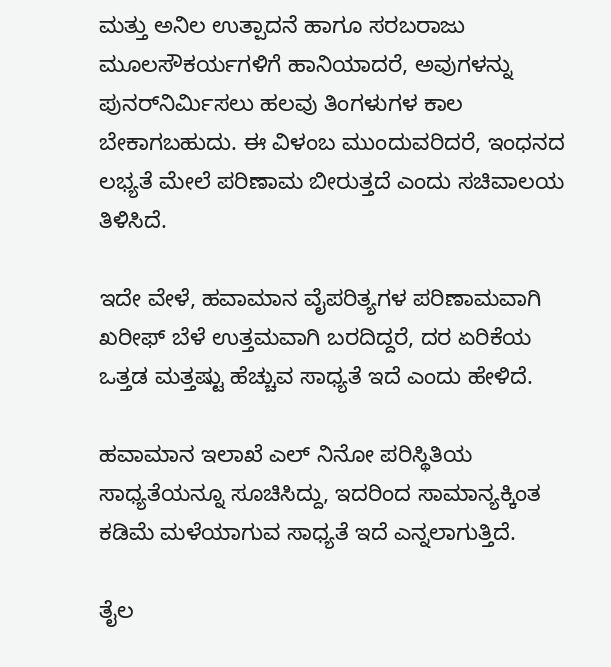ಮತ್ತು ಅನಿಲ ಉತ್ಪಾದನೆ ಹಾಗೂ ಸರಬರಾಜು ಮೂಲಸೌಕರ್ಯಗಳಿಗೆ ಹಾನಿಯಾದರೆ, ಅವುಗಳನ್ನು ಪುನರ್‌ನಿರ್ಮಿಸಲು ಹಲವು ತಿಂಗಳುಗಳ ಕಾಲ ಬೇಕಾಗಬಹುದು. ಈ ವಿಳಂಬ ಮುಂದುವರಿದರೆ, ಇಂಧನದ ಲಭ್ಯತೆ ಮೇಲೆ ಪರಿಣಾಮ ಬೀರುತ್ತದೆ ಎಂದು ಸಚಿವಾಲಯ ತಿಳಿಸಿದೆ.

ಇದೇ ವೇಳೆ, ಹವಾಮಾನ ವೈಪರಿತ್ಯಗಳ ಪರಿಣಾಮವಾಗಿ ಖರೀಫ್ ಬೆಳೆ ಉತ್ತಮವಾಗಿ ಬರದಿದ್ದರೆ, ದರ ಏರಿಕೆಯ ಒತ್ತಡ ಮತ್ತಷ್ಟು ಹೆಚ್ಚುವ ಸಾಧ್ಯತೆ ಇದೆ ಎಂದು ಹೇಳಿದೆ.

ಹವಾಮಾನ ಇಲಾಖೆ ಎಲ್ ನಿನೋ ಪರಿಸ್ಥಿತಿಯ ಸಾಧ್ಯತೆಯನ್ನೂ ಸೂಚಿಸಿದ್ದು, ಇದರಿಂದ ಸಾಮಾನ್ಯಕ್ಕಿಂತ ಕಡಿಮೆ ಮಳೆಯಾಗುವ ಸಾಧ್ಯತೆ ಇದೆ ಎನ್ನಲಾಗುತ್ತಿದೆ.

ತೈಲ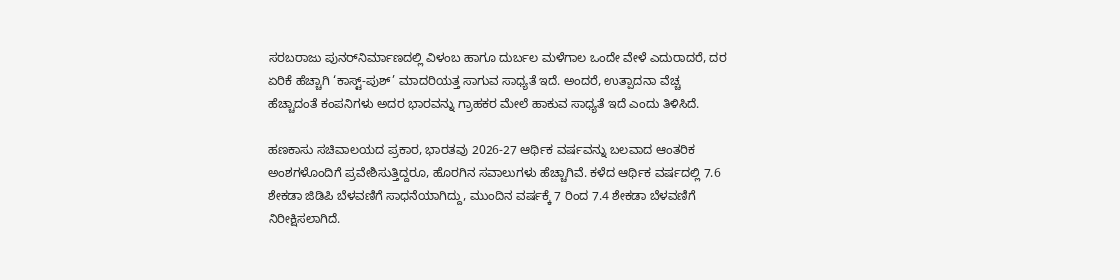ಸರಬರಾಜು ಪುನರ್‌ನಿರ್ಮಾಣದಲ್ಲಿ ವಿಳಂಬ ಹಾಗೂ ದುರ್ಬಲ ಮಳೆಗಾಲ ಒಂದೇ ವೇಳೆ ಎದುರಾದರೆ, ದರ ಏರಿಕೆ ಹೆಚ್ಚಾಗಿ ‘ಕಾಸ್ಟ್-ಪುಶ್’ ಮಾದರಿಯತ್ತ ಸಾಗುವ ಸಾಧ್ಯತೆ ಇದೆ. ಅಂದರೆ, ಉತ್ಪಾದನಾ ವೆಚ್ಚ ಹೆಚ್ಚಾದಂತೆ ಕಂಪನಿಗಳು ಅದರ ಭಾರವನ್ನು ಗ್ರಾಹಕರ ಮೇಲೆ ಹಾಕುವ ಸಾಧ್ಯತೆ ಇದೆ ಎಂದು ತಿಳಿಸಿದೆ.

ಹಣಕಾಸು ಸಚಿವಾಲಯದ ಪ್ರಕಾರ, ಭಾರತವು 2026-27 ಆರ್ಥಿಕ ವರ್ಷವನ್ನು ಬಲವಾದ ಆಂತರಿಕ ಅಂಶಗಳೊಂದಿಗೆ ಪ್ರವೇಶಿಸುತ್ತಿದ್ದರೂ, ಹೊರಗಿನ ಸವಾಲುಗಳು ಹೆಚ್ಚಾಗಿವೆ. ಕಳೆದ ಆರ್ಥಿಕ ವರ್ಷದಲ್ಲಿ 7.6 ಶೇಕಡಾ ಜಿಡಿಪಿ ಬೆಳವಣಿಗೆ ಸಾಧನೆಯಾಗಿದ್ದು, ಮುಂದಿನ ವರ್ಷಕ್ಕೆ 7 ರಿಂದ 7.4 ಶೇಕಡಾ ಬೆಳವಣಿಗೆ ನಿರೀಕ್ಷಿಸಲಾಗಿದೆ.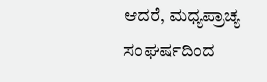ಆದರೆ, ಮಧ್ಯಪ್ರಾಚ್ಯ ಸಂಘರ್ಷದಿಂದ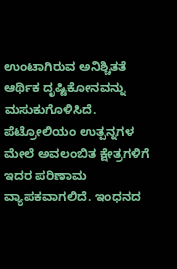ಉಂಟಾಗಿರುವ ಅನಿಶ್ಚಿತತೆ ಆರ್ಥಿಕ ದೃಷ್ಟಿಕೋನವನ್ನು ಮಸುಕುಗೊಳಿಸಿದೆ. ಪೆಟ್ರೋಲಿಯಂ ಉತ್ಪನ್ನಗಳ ಮೇಲೆ ಅವಲಂಬಿತ ಕ್ಷೇತ್ರಗಳಿಗೆ ಇದರ ಪರಿಣಾಮ ವ್ಯಾಪಕವಾಗಲಿದೆ. ಇಂಧನದ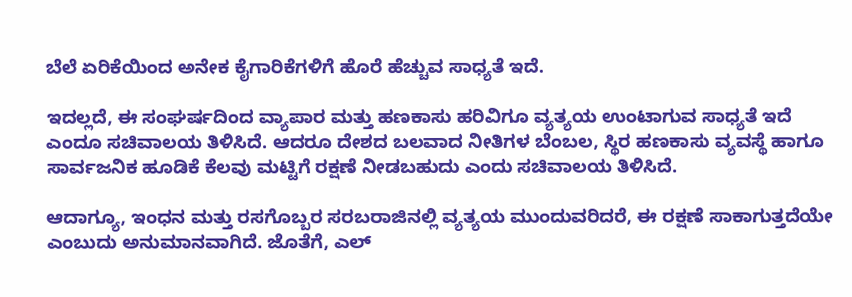ಬೆಲೆ ಏರಿಕೆಯಿಂದ ಅನೇಕ ಕೈಗಾರಿಕೆಗಳಿಗೆ ಹೊರೆ ಹೆಚ್ಚುವ ಸಾಧ್ಯತೆ ಇದೆ.

ಇದಲ್ಲದೆ, ಈ ಸಂಘರ್ಷದಿಂದ ವ್ಯಾಪಾರ ಮತ್ತು ಹಣಕಾಸು ಹರಿವಿಗೂ ವ್ಯತ್ಯಯ ಉಂಟಾಗುವ ಸಾಧ್ಯತೆ ಇದೆ ಎಂದೂ ಸಚಿವಾಲಯ ತಿಳಿಸಿದೆ. ಆದರೂ ದೇಶದ ಬಲವಾದ ನೀತಿಗಳ ಬೆಂಬಲ, ಸ್ಥಿರ ಹಣಕಾಸು ವ್ಯವಸ್ಥೆ ಹಾಗೂ ಸಾರ್ವಜನಿಕ ಹೂಡಿಕೆ ಕೆಲವು ಮಟ್ಟಿಗೆ ರಕ್ಷಣೆ ನೀಡಬಹುದು ಎಂದು ಸಚಿವಾಲಯ ತಿಳಿಸಿದೆ.

ಆದಾಗ್ಯೂ, ಇಂಧನ ಮತ್ತು ರಸಗೊಬ್ಬರ ಸರಬರಾಜಿನಲ್ಲಿ ವ್ಯತ್ಯಯ ಮುಂದುವರಿದರೆ, ಈ ರಕ್ಷಣೆ ಸಾಕಾಗುತ್ತದೆಯೇ ಎಂಬುದು ಅನುಮಾನವಾಗಿದೆ. ಜೊತೆಗೆ, ಎಲ್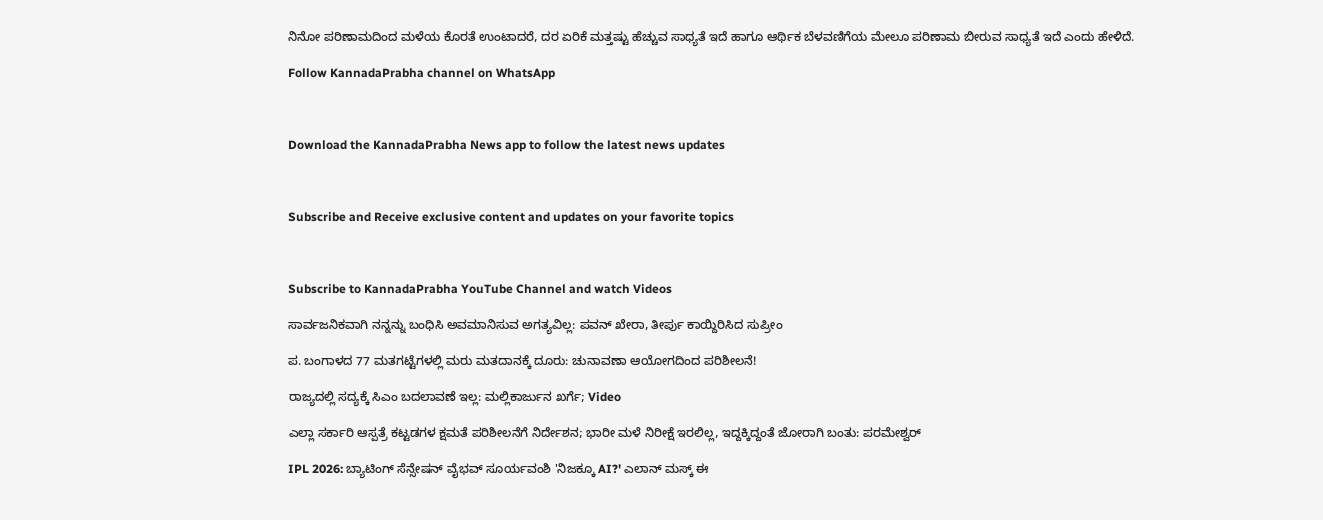ನಿನೋ ಪರಿಣಾಮದಿಂದ ಮಳೆಯ ಕೊರತೆ ಉಂಟಾದರೆ, ದರ ಏರಿಕೆ ಮತ್ತಷ್ಟು ಹೆಚ್ಚುವ ಸಾಧ್ಯತೆ ಇದೆ ಹಾಗೂ ಆರ್ಥಿಕ ಬೆಳವಣಿಗೆಯ ಮೇಲೂ ಪರಿಣಾಮ ಬೀರುವ ಸಾಧ್ಯತೆ ಇದೆ ಎಂದು ಹೇಳಿದೆ.

Follow KannadaPrabha channel on WhatsApp



Download the KannadaPrabha News app to follow the latest news updates



Subscribe and Receive exclusive content and updates on your favorite topics



Subscribe to KannadaPrabha YouTube Channel and watch Videos

ಸಾರ್ವಜನಿಕವಾಗಿ ನನ್ನನ್ನು ಬಂಧಿಸಿ ಅವಮಾನಿಸುವ ಅಗತ್ಯವಿಲ್ಲ: ಪವನ್ ಖೇರಾ, ತೀರ್ಪು ಕಾಯ್ದಿರಿಸಿದ ಸುಪ್ರೀಂ

ಪ. ಬಂಗಾಳದ 77 ಮತಗಟ್ಟೆಗಳಲ್ಲಿ ಮರು ಮತದಾನಕ್ಕೆ ದೂರು: ಚುನಾವಣಾ ಆಯೋಗದಿಂದ ಪರಿಶೀಲನೆ!

ರಾಜ್ಯದಲ್ಲಿ ಸದ್ಯಕ್ಕೆ ಸಿಎಂ ಬದಲಾವಣೆ ಇಲ್ಲ: ಮಲ್ಲಿಕಾರ್ಜುನ ಖರ್ಗೆ; Video

ಎಲ್ಲಾ ಸರ್ಕಾರಿ ಆಸ್ಪತ್ರೆ ಕಟ್ಟಡಗಳ ಕ್ಷಮತೆ ಪರಿಶೀಲನೆಗೆ ನಿರ್ದೇಶನ; ಭಾರೀ ಮಳೆ ನಿರೀಕ್ಷೆ ಇರಲಿಲ್ಲ, ಇದ್ದಕ್ಕಿದ್ದಂತೆ ಜೋರಾಗಿ ಬಂತು: ಪರಮೇಶ್ವರ್

IPL 2026: ಬ್ಯಾಟಿಂಗ್ ಸೆನ್ಸೇಷನ್ ವೈಭವ್ ಸೂರ್ಯವಂಶಿ 'ನಿಜಕ್ಕೂ AI?' ಎಲಾನ್ ಮಸ್ಕ್ ಈ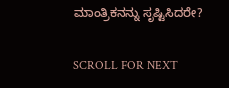ಮಾಂತ್ರಿಕನನ್ನು ಸೃಷ್ಟಿಸಿದರೇ?

SCROLL FOR NEXT